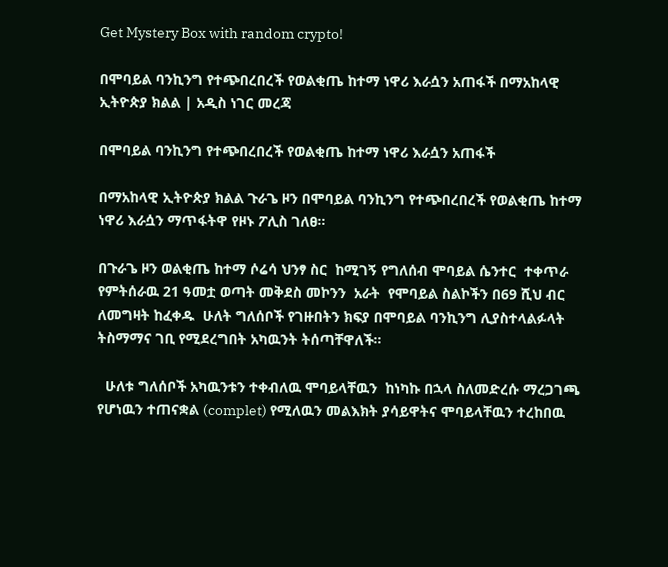Get Mystery Box with random crypto!

በሞባይል ባንኪንግ የተጭበረበረች የወልቂጤ ከተማ ነዋሪ እራሷን አጠፋች በማአከላዊ ኢትዮጵያ ክልል | አዲስ ነገር መረጃ

በሞባይል ባንኪንግ የተጭበረበረች የወልቂጤ ከተማ ነዋሪ እራሷን አጠፋች

በማአከላዊ ኢትዮጵያ ክልል ጉራጌ ዞን በሞባይል ባንኪንግ የተጭበረበረች የወልቂጤ ከተማ ነዋሪ እራሷን ማጥፋትዋ የዞኑ ፖሊስ ገለፀ።

በጉራጌ ዞን ወልቂጤ ከተማ ሶሬሳ ህንፃ ስር  ከሚገኝ የግለሰብ ሞባይል ሴንተር  ተቀጥራ የምትሰራዉ 21 ዓመቷ ወጣት መቅደስ መኮንን  አራት  የሞባይል ስልኮችን በ69 ሺህ ብር  ለመግዛት ከፈቀዱ  ሁለት ግለሰቦች የገዙበትን ክፍያ በሞባይል ባንኪንግ ሊያስተላልፉላት ትስማማና ገቢ የሚደረግበት አካዉንት ትሰጣቸዋለች።

  ሁለቱ ግለሰቦች አካዉንቱን ተቀብለዉ ሞባይላቸዉን  ከነካኩ በኋላ ስለመድረሱ ማረጋገጫ   የሆነዉን ተጠናቋል (complet) የሚለዉን መልእክት ያሳይዋትና ሞባይላቸዉን ተረከበዉ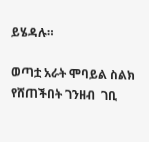ይሄዳሉ።

ወጣቷ አራት ሞባይል ስልክ  የሸጠችበት ገንዘብ  ገቢ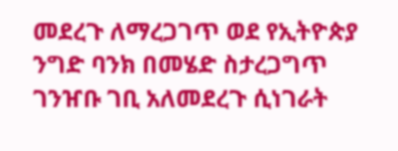መደረጉ ለማረጋገጥ ወደ የኢትዮጵያ ንግድ ባንክ በመሄድ ስታረጋግጥ ገንዠቡ ገቢ አለመደረጉ ሲነገራት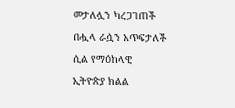መታለሏን ካረጋገጠች በሗላ ራሷን አጥፍታለች ሲል የማዕከላዊ ኢትዮጵያ ክልል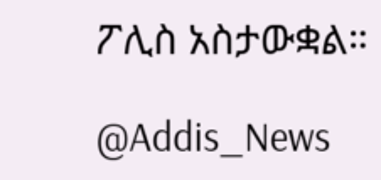ፖሊስ አስታውቋል።

@Addis_News